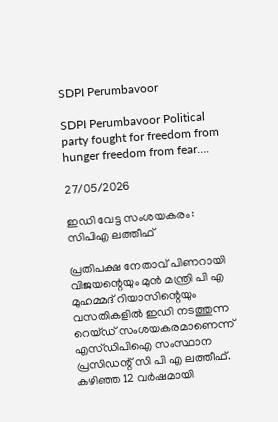SDPI Perumbavoor

SDPI Perumbavoor Political party fought for freedom from hunger freedom from fear….

27/05/2026

ഇഡി വേട്ട സംശയകരം: സിപിഎ ലത്തീഫ്

പ്രതിപക്ഷ നേതാവ് പിണറായി വിജയന്റെയും മുൻ മന്ത്രി പി എ മുഹമ്മദ് റിയാസിന്റെയും വസതികളിൽ ഇഡി നടത്തുന്ന റെയ്ഡ് സംശയകരമാണെന്ന് എസ്ഡിപിഐ സംസ്ഥാന പ്രസിഡന്റ് സി പി എ ലത്തീഫ്. കഴിഞ്ഞ 12 വർഷമായി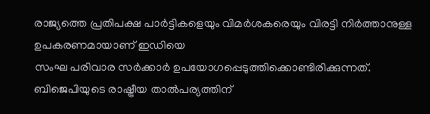രാജ്യത്തെ പ്രതിപക്ഷ പാർട്ടികളെയും വിമർശകരെയും വിരട്ടി നിർത്താനുള്ള
ഉപകരണമായാണ് ഇഡിയെ
സംഘ പരിവാര സർക്കാർ ഉപയോഗപ്പെടുത്തിക്കൊണ്ടിരിക്കുന്നത്. ബിജെപിയുടെ രാഷ്ട്രീയ താൽപര്യത്തിന്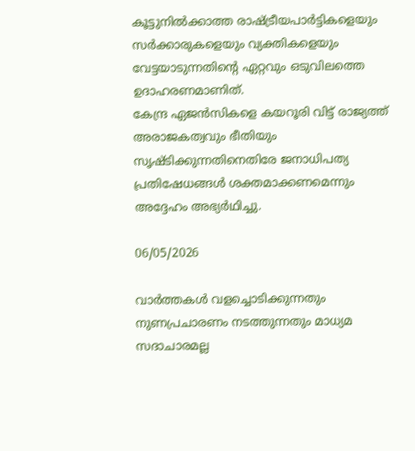കൂട്ടുനിൽക്കാത്ത രാഷ്ട്രീയപാർട്ടികളെയും സർക്കാരുകളെയും വ്യക്തികളെയും വേട്ടയാടുന്നതിന്റെ ഏറ്റവും ഒടുവിലത്തെ ഉദാഹരണമാണിത്.
കേന്ദ്ര ഏജൻസികളെ കയറൂരി വിട്ട് രാജ്യത്ത് അരാജകത്വവും ഭീതിയും സൃഷ്ടിക്കുന്നതിനെതിരേ ജനാധിപത്യ പ്രതിഷേധങ്ങൾ ശക്തമാക്കണമെന്നും അദ്ദേഹം അഭ്യർഥിച്ചു.

06/05/2026

വാര്‍ത്തകള്‍ വളച്ചൊടിക്കുന്നതും നുണപ്രചാരണം നടത്തുന്നതും മാധ്യമ സദാചാരമല്ല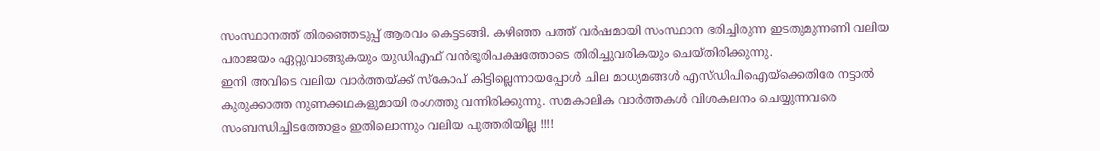സംസ്ഥാനത്ത് തിരഞ്ഞെടുപ്പ് ആരവം കെട്ടടങ്ങി. കഴിഞ്ഞ പത്ത് വര്‍ഷമായി സംസ്ഥാന ഭരിച്ചിരുന്ന ഇടതുമുന്നണി വലിയ പരാജയം ഏറ്റുവാങ്ങുകയും യുഡിഎഫ് വന്‍ഭൂരിപക്ഷത്തോടെ തിരിച്ചുവരികയും ചെയ്തിരിക്കുന്നു.
ഇനി അവിടെ വലിയ വാര്‍ത്തയ്ക്ക് സ്‌കോപ് കിട്ടില്ലെന്നായപ്പോള്‍ ചില മാധ്യമങ്ങള്‍ എസ്ഡിപിഐയ്‌ക്കെതിരേ നട്ടാല്‍ കുരുക്കാത്ത നുണക്കഥകളുമായി രംഗത്തു വന്നിരിക്കുന്നു. സമകാലിക വാര്‍ത്തകള്‍ വിശകലനം ചെയ്യുന്നവരെ സംബന്ധിച്ചിടത്തോളം ഇതിലൊന്നും വലിയ പുത്തരിയില്ല !!!!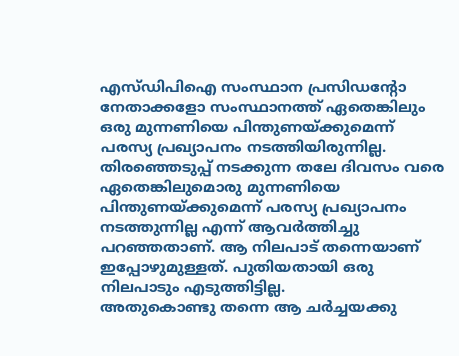എസ്ഡിപിഐ സംസ്ഥാന പ്രസിഡന്റോ നേതാക്കളോ സംസ്ഥാനത്ത് ഏതെങ്കിലും ഒരു മുന്നണിയെ പിന്തുണയ്ക്കുമെന്ന് പരസ്യ പ്രഖ്യാപനം നടത്തിയിരുന്നില്ല. തിരഞ്ഞെടുപ്പ് നടക്കുന്ന തലേ ദിവസം വരെ ഏതെങ്കിലുമൊരു മുന്നണിയെ പിന്തുണയ്ക്കുമെന്ന് പരസ്യ പ്രഖ്യാപനം നടത്തുന്നില്ല എന്ന് ആവര്‍ത്തിച്ചു പറഞ്ഞതാണ്. ആ നിലപാട് തന്നെയാണ് ഇപ്പോഴുമുള്ളത്. പുതിയതായി ഒരു നിലപാടും എടുത്തിട്ടില്ല.
അതുകൊണ്ടു തന്നെ ആ ചര്‍ച്ചയക്കു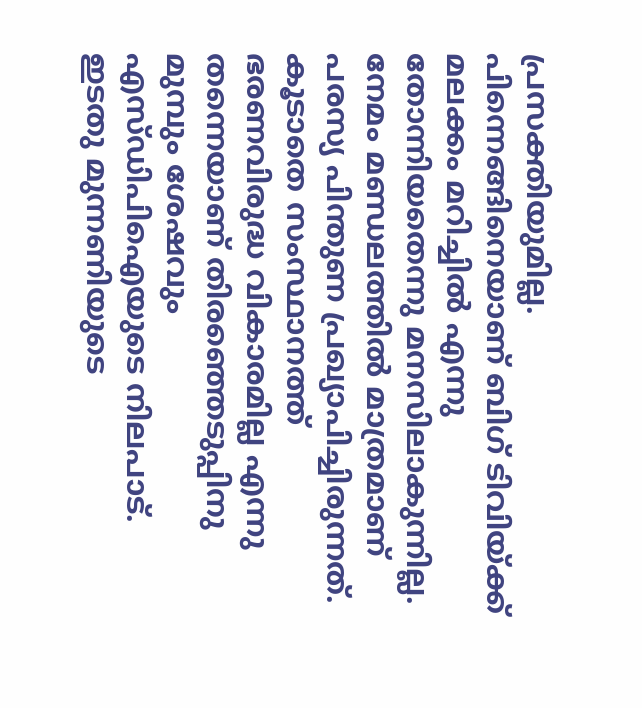പ്രസക്തിയുമില്ല.
പിന്നെങ്ങിനെയാണ് ബിഗ് ടിവിയ്ക്ക് മലക്കം മറിച്ചില്‍ എന്നു തോന്നിയതെന്നു മനസിലാകുന്നില്ല.
നേമം മണ്ഡലത്തില്‍ മാത്രമാണ് പരസ്യ പിന്തുണ പ്രഖ്യാപിച്ചിരുന്നത്. കൂടാതെ സംസ്ഥാനത്ത് ഭരണവിരുദ്ധ വികാരമില്ല എന്നു തന്നെയാണ് തിരഞ്ഞെടുപ്പിനു മുമ്പും ശേഷവും എസ്ഡിപിഐയുടെ നിലപാട്. ഇടതു മുന്നണിയുടെ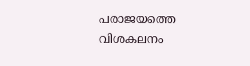പരാജയത്തെ വിശകലനം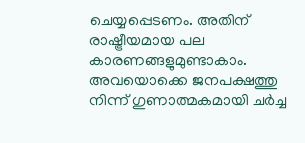ചെയ്യപ്പെടണം. അതിന് രാഷ്ട്രീയമായ പല കാരണങ്ങളുമുണ്ടാകാം. അവയൊക്കെ ജനപക്ഷത്തു നിന്ന് ഗുണാത്മകമായി ചര്‍ച്ച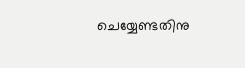ചെയ്യേണ്ടതിനു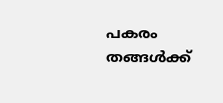പകരം തങ്ങള്‍ക്ക്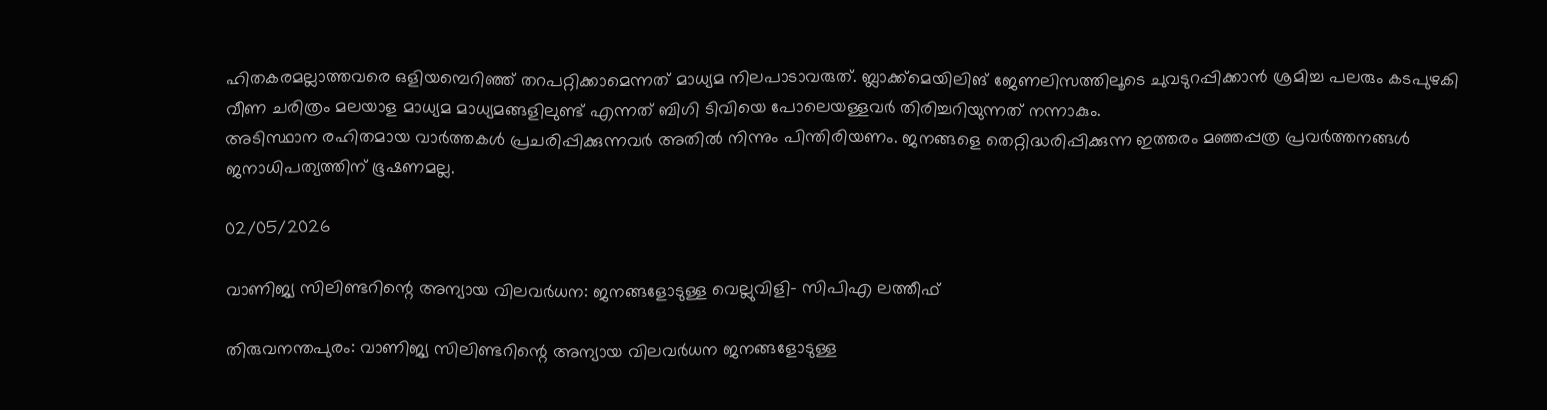ഹിതകരമല്ലാത്തവരെ ഒളിയമ്പെറിഞ്ഞ് തറപറ്റിക്കാമെന്നത് മാധ്യമ നിലപാടാവരുത്. ബ്ലാക്ക്‌മെയിലിങ് ജേണലിസത്തിലൂടെ ചുവടുറപ്പിക്കാന്‍ ശ്രമിച്ച പലരും കടപുഴകി വീണ ചരിത്രം മലയാള മാധ്യമ മാധ്യമങ്ങളിലുണ്ട് എന്നത് ബിഗി ടിവിയെ പോലെയള്ളവര്‍ തിരിച്ചറിയുന്നത് നന്നാകും.
അടിസ്ഥാന രഹിതമായ വാര്‍ത്തകള്‍ പ്രചരിപ്പിക്കുന്നവര്‍ അതില്‍ നിന്നും പിന്തിരിയണം. ജനങ്ങളെ തെറ്റിദ്ധരിപ്പിക്കുന്ന ഇത്തരം മഞ്ഞപ്പത്ര പ്രവര്‍ത്തനങ്ങള്‍ ജനാധിപത്യത്തിന് ഭൂഷണമല്ല.

02/05/2026

വാണിജ്യ സിലിണ്ടറിന്റെ അന്യായ വിലവര്‍ധന: ജനങ്ങളോടുള്ള വെല്ലുവിളി- സിപിഎ ലത്തീഫ്

തിരുവനന്തപുരം: വാണിജ്യ സിലിണ്ടറിന്റെ അന്യായ വിലവര്‍ധന ജനങ്ങളോടുള്ള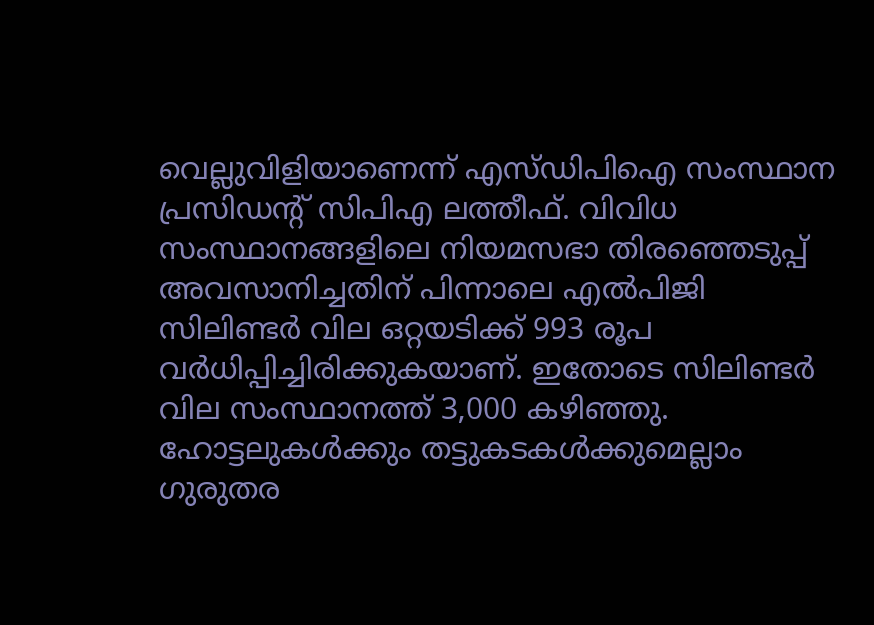വെല്ലുവിളിയാണെന്ന് എസ്ഡിപിഐ സംസ്ഥാന പ്രസിഡന്റ് സിപിഎ ലത്തീഫ്. വിവിധ സംസ്ഥാനങ്ങളിലെ നിയമസഭാ തിരഞ്ഞെടുപ്പ് അവസാനിച്ചതിന് പിന്നാലെ എല്‍പിജി സിലിണ്ടര്‍ വില ഒറ്റയടിക്ക് 993 രൂപ വര്‍ധിപ്പിച്ചിരിക്കുകയാണ്. ഇതോടെ സിലിണ്ടര്‍ വില സംസ്ഥാനത്ത് 3,000 കഴിഞ്ഞു. ഹോട്ടലുകള്‍ക്കും തട്ടുകടകള്‍ക്കുമെല്ലാം ഗുരുതര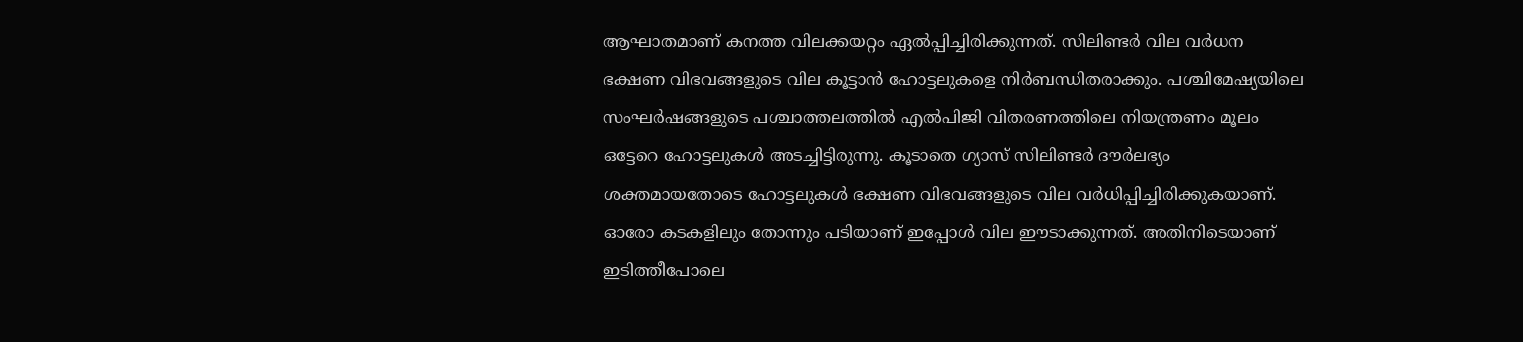ആഘാതമാണ് കനത്ത വിലക്കയറ്റം ഏല്‍പ്പിച്ചിരിക്കുന്നത്. സിലിണ്ടര്‍ വില വര്‍ധന ഭക്ഷണ വിഭവങ്ങളുടെ വില കൂട്ടാന്‍ ഹോട്ടലുകളെ നിര്‍ബന്ധിതരാക്കും. പശ്ചിമേഷ്യയിലെ സംഘര്‍ഷങ്ങളുടെ പശ്ചാത്തലത്തില്‍ എല്‍പിജി വിതരണത്തിലെ നിയന്ത്രണം മൂലം ഒട്ടേറെ ഹോട്ടലുകള്‍ അടച്ചിട്ടിരുന്നു. കൂടാതെ ഗ്യാസ് സിലിണ്ടര്‍ ദൗര്‍ലഭ്യം ശക്തമായതോടെ ഹോട്ടലുകള്‍ ഭക്ഷണ വിഭവങ്ങളുടെ വില വര്‍ധിപ്പിച്ചിരിക്കുകയാണ്. ഓരോ കടകളിലും തോന്നും പടിയാണ് ഇപ്പോള്‍ വില ഈടാക്കുന്നത്. അതിനിടെയാണ് ഇടിത്തീപോലെ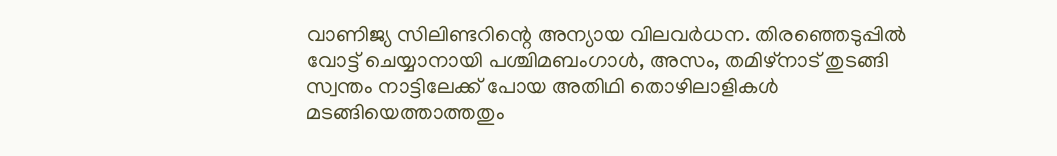വാണിജ്യ സിലിണ്ടറിന്റെ അന്യായ വിലവര്‍ധന. തിരഞ്ഞെടുപ്പില്‍ വോട്ട് ചെയ്യാനായി പശ്ചിമബംഗാള്‍, അസം, തമിഴ്‌നാട് തുടങ്ങി സ്വന്തം നാട്ടിലേക്ക് പോയ അതിഥി തൊഴിലാളികള്‍ മടങ്ങിയെത്താത്തതും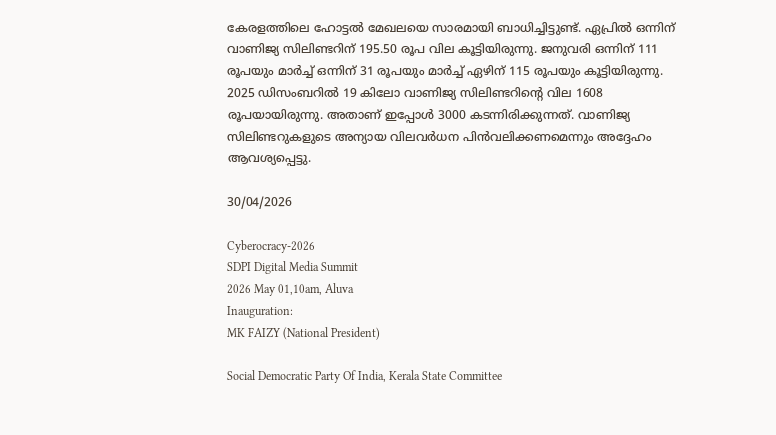കേരളത്തിലെ ഹോട്ടല്‍ മേഖലയെ സാരമായി ബാധിച്ചിട്ടുണ്ട്. ഏപ്രില്‍ ഒന്നിന് വാണിജ്യ സിലിണ്ടറിന് 195.50 രൂപ വില കൂട്ടിയിരുന്നു. ജനുവരി ഒന്നിന് 111 രൂപയും മാര്‍ച്ച് ഒന്നിന് 31 രൂപയും മാര്‍ച്ച് ഏഴിന് 115 രൂപയും കൂട്ടിയിരുന്നു. 2025 ഡിസംബറില്‍ 19 കിലോ വാണിജ്യ സിലിണ്ടറിന്റെ വില 1608 രൂപയായിരുന്നു. അതാണ് ഇപ്പോള്‍ 3000 കടന്നിരിക്കുന്നത്. വാണിജ്യ സിലിണ്ടറുകളുടെ അന്യായ വിലവര്‍ധന പിന്‍വലിക്കണമെന്നും അദ്ദേഹം ആവശ്യപ്പെട്ടു.

30/04/2026

Cyberocracy-2026
SDPI Digital Media Summit
2026 May 01,10am, Aluva
Inauguration:
MK FAIZY (National President)

Social Democratic Party Of India, Kerala State Committee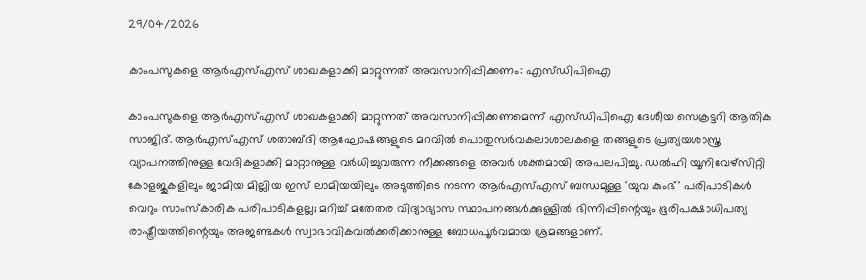29/04/2026

കാംപസുകളെ ആര്‍എസ്എസ് ശാഖകളാക്കി മാറ്റുന്നത് അവസാനിപ്പിക്കണം: എസ്ഡിപിഐ

കാംപസുകളെ ആര്‍എസ്എസ് ശാഖകളാക്കി മാറ്റുന്നത് അവസാനിപ്പിക്കണമെന്ന് എസ്ഡിപിഐ ദേശീയ സെക്രട്ടറി ആതിക സാജിദ്. ആര്‍എസ്എസ് ശതാബ്ദി ആഘോഷങ്ങളുടെ മറവില്‍ പൊതുസര്‍വകലാശാലകളെ തങ്ങളുടെ പ്രത്യയശാസ്ത്ര വ്യാപനത്തിനുള്ള വേദികളാക്കി മാറ്റാനുള്ള വര്‍ധിച്ചുവരുന്ന നീക്കങ്ങളെ അവര്‍ ശക്തമായി അപലപിച്ചു. ഡല്‍ഹി യൂനിവേഴ്സിറ്റി കോളജുകളിലും ജാമിയ മില്ലിയ ഇസ് ലാമിയയിലും അടുത്തിടെ നടന്ന ആര്‍എസ്എസ് ബന്ധമുള്ള 'യുവ കുംഭ്' പരിപാടികള്‍ വെറും സാംസ്‌കാരിക പരിപാടികളല്ല; മറിച്ച് മതേതര വിദ്യാഭ്യാസ സ്ഥാപനങ്ങള്‍ക്കുള്ളില്‍ ഭിന്നിപ്പിന്റെയും ഭൂരിപക്ഷാധിപത്യ രാഷ്ട്രീയത്തിന്റെയും അജണ്ടകള്‍ സ്വാഭാവികവല്‍ക്കരിക്കാനുള്ള ബോധപൂര്‍വമായ ശ്രമങ്ങളാണ്.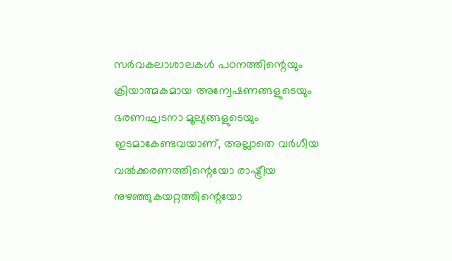സര്‍വകലാശാലകള്‍ പഠനത്തിന്റെയും ക്രിയാത്മകമായ അന്വേഷണങ്ങളുടെയും ഭരണഘടനാ മൂല്യങ്ങളുടെയും ഇടമാകേണ്ടവയാണ്, അല്ലാതെ വര്‍ഗീയ വല്‍ക്കരണത്തിന്റെയോ രാഷ്ട്രീയ നുഴഞ്ഞുകയറ്റത്തിന്റെയോ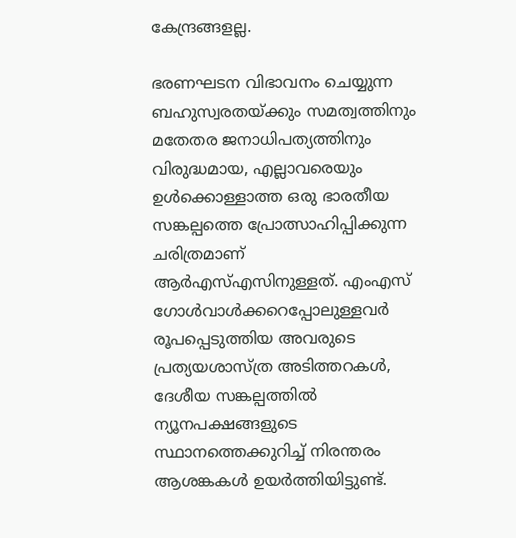കേന്ദ്രങ്ങളല്ല.

ഭരണഘടന വിഭാവനം ചെയ്യുന്ന ബഹുസ്വരതയ്ക്കും സമത്വത്തിനും മതേതര ജനാധിപത്യത്തിനും വിരുദ്ധമായ, എല്ലാവരെയും ഉള്‍ക്കൊള്ളാത്ത ഒരു ഭാരതീയ സങ്കല്പത്തെ പ്രോത്സാഹിപ്പിക്കുന്ന ചരിത്രമാണ് ആര്‍എസ്എസിനുള്ളത്. എംഎസ് ഗോള്‍വാള്‍ക്കറെപ്പോലുള്ളവര്‍ രൂപപ്പെടുത്തിയ അവരുടെ പ്രത്യയശാസ്ത്ര അടിത്തറകള്‍, ദേശീയ സങ്കല്പത്തില്‍ ന്യൂനപക്ഷങ്ങളുടെ സ്ഥാനത്തെക്കുറിച്ച് നിരന്തരം ആശങ്കകള്‍ ഉയര്‍ത്തിയിട്ടുണ്ട്.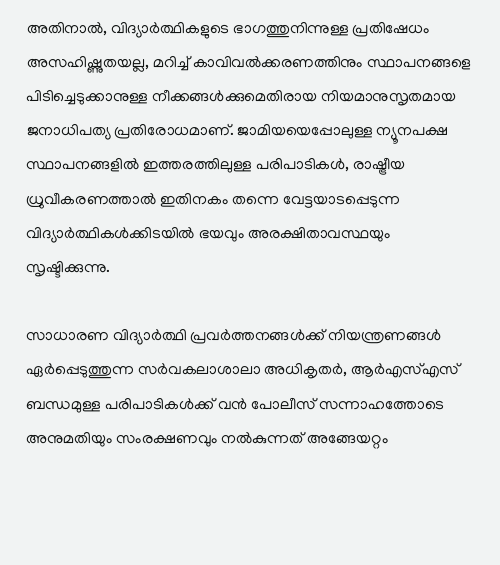അതിനാല്‍, വിദ്യാര്‍ത്ഥികളുടെ ഭാഗത്തുനിന്നുള്ള പ്രതിഷേധം അസഹിഷ്ണുതയല്ല, മറിച്ച് കാവിവല്‍ക്കരണത്തിനും സ്ഥാപനങ്ങളെ പിടിച്ചെടുക്കാനുള്ള നീക്കങ്ങള്‍ക്കുമെതിരായ നിയമാനുസൃതമായ ജനാധിപത്യ പ്രതിരോധമാണ്. ജാമിയയെപ്പോലുള്ള ന്യൂനപക്ഷ സ്ഥാപനങ്ങളില്‍ ഇത്തരത്തിലുള്ള പരിപാടികള്‍, രാഷ്ട്രീയ ധ്രുവീകരണത്താല്‍ ഇതിനകം തന്നെ വേട്ടയാടപ്പെടുന്ന വിദ്യാര്‍ത്ഥികള്‍ക്കിടയില്‍ ഭയവും അരക്ഷിതാവസ്ഥയും സൃഷ്ടിക്കുന്നു.

സാധാരണ വിദ്യാര്‍ത്ഥി പ്രവര്‍ത്തനങ്ങള്‍ക്ക് നിയന്ത്രണങ്ങള്‍ ഏര്‍പ്പെടുത്തുന്ന സര്‍വകലാശാലാ അധികൃതര്‍, ആര്‍എസ്എസ് ബന്ധമുള്ള പരിപാടികള്‍ക്ക് വന്‍ പോലീസ് സന്നാഹത്തോടെ അനുമതിയും സംരക്ഷണവും നല്‍കുന്നത് അങ്ങേയറ്റം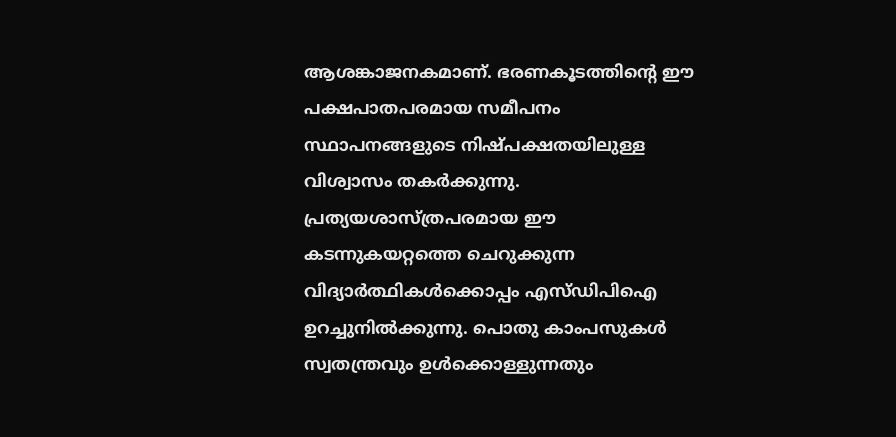ആശങ്കാജനകമാണ്. ഭരണകൂടത്തിന്റെ ഈ പക്ഷപാതപരമായ സമീപനം സ്ഥാപനങ്ങളുടെ നിഷ്പക്ഷതയിലുള്ള വിശ്വാസം തകര്‍ക്കുന്നു. പ്രത്യയശാസ്ത്രപരമായ ഈ കടന്നുകയറ്റത്തെ ചെറുക്കുന്ന വിദ്യാര്‍ത്ഥികള്‍ക്കൊപ്പം എസ്ഡിപിഐ ഉറച്ചുനില്‍ക്കുന്നു. പൊതു കാംപസുകള്‍ സ്വതന്ത്രവും ഉള്‍ക്കൊള്ളുന്നതും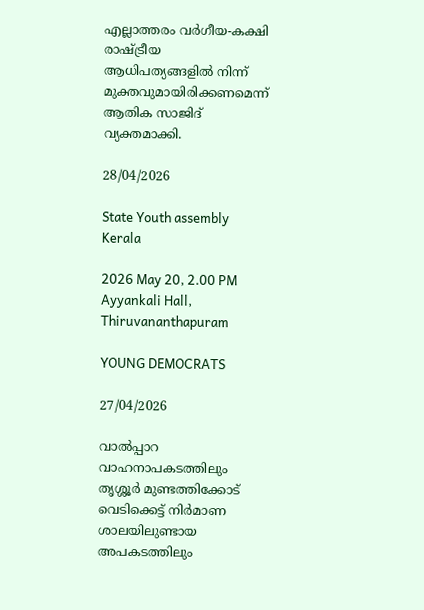എല്ലാത്തരം വര്‍ഗീയ-കക്ഷി രാഷ്ട്രീയ ആധിപത്യങ്ങളില്‍ നിന്ന് മുക്തവുമായിരിക്കണമെന്ന് ആതിക സാജിദ് വ്യക്തമാക്കി.

28/04/2026

State Youth assembly
Kerala

2026 May 20, 2.00 PM
Ayyankali Hall, Thiruvananthapuram

YOUNG DEMOCRATS

27/04/2026

വാൽപ്പാറ വാഹനാപകടത്തിലും
തൃശ്ശൂർ മുണ്ടത്തിക്കോട് വെടിക്കെട്ട് നിർമാണ ശാലയിലുണ്ടായ അപകടത്തിലും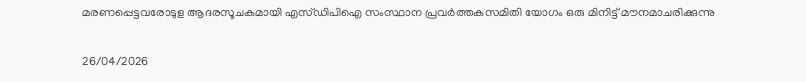മരണപ്പെട്ടവരോടുള ആദരസൂചകമായി എസ്ഡിപിഐ സംസ്ഥാന പ്രവർത്തകസമിതി യോഗം ഒരു മിനിട്ട് മൗനമാചരിക്കുന്നു

26/04/2026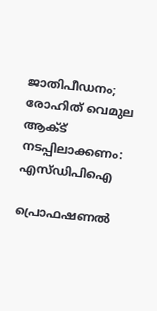ജാതിപീഡനം; രോഹിത് വെമുല ആക്ട് നടപ്പിലാക്കണം:
എസ്ഡിപിഐ

പ്രൊഫഷണൽ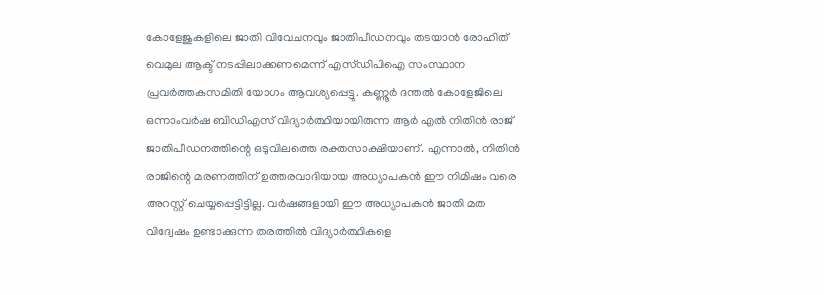കോളേജുകളിലെ ജാതി വിവേചനവും ജാതിപീഡനവും തടയാൻ രോഹിത് വെമുല ആക്ട് നടപ്പിലാക്കണമെന്ന് എസ്ഡിപിഐ സംസ്ഥാന പ്രവർത്തകസമിതി യോഗം ആവശ്യപ്പെട്ടു. കണ്ണൂർ ദന്തൽ കോളേജിലെ ഒന്നാംവർഷ ബിഡിഎസ് വിദ്യാർത്ഥിയായിരുന്ന ആർ എൽ നിതിൻ രാജ് ജാതിപീഡനത്തിന്റെ ഒടുവിലത്തെ രക്തസാക്ഷിയാണ്. എന്നാൽ, നിതിൻ രാജിന്റെ മരണത്തിന് ഉത്തരവാദിയായ അധ്യാപകൻ ഈ നിമിഷം വരെ അറസ്റ്റ് ചെയ്യപ്പെട്ടിട്ടില്ല. വർഷങ്ങളായി ഈ അധ്യാപകൻ ജാതി മത വിദ്വേഷം ഉണ്ടാക്കുന്ന തരത്തിൽ വിദ്യാർത്ഥികളെ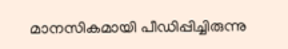മാനസികമായി പീഡിപ്പിച്ചിരുന്നു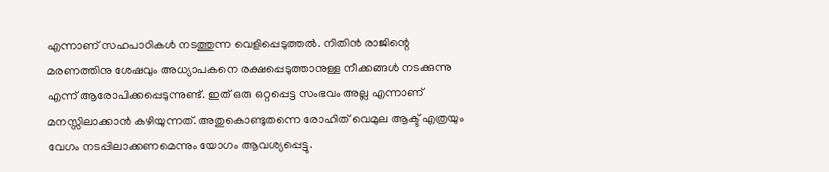എന്നാണ് സഹപാഠികൾ നടത്തുന്ന വെളിപ്പെടുത്തൽ. നിതിൻ രാജിന്റെ മരണത്തിനു ശേഷവും അധ്യാപകനെ രക്ഷപ്പെടുത്താനുള്ള നീക്കങ്ങൾ നടക്കുന്നു എന്ന് ആരോപിക്കപ്പെടുന്നുണ്ട്. ഇത് ഒരു ഒറ്റപ്പെട്ട സംഭവം അല്ല എന്നാണ് മനസ്സിലാക്കാൻ കഴിയുന്നത്. അതുകൊണ്ടുതന്നെ രോഹിത് വെമുല ആക്ട് എത്രയും വേഗം നടപ്പിലാക്കണമെന്നും യോഗം ആവശ്യപ്പെട്ടു.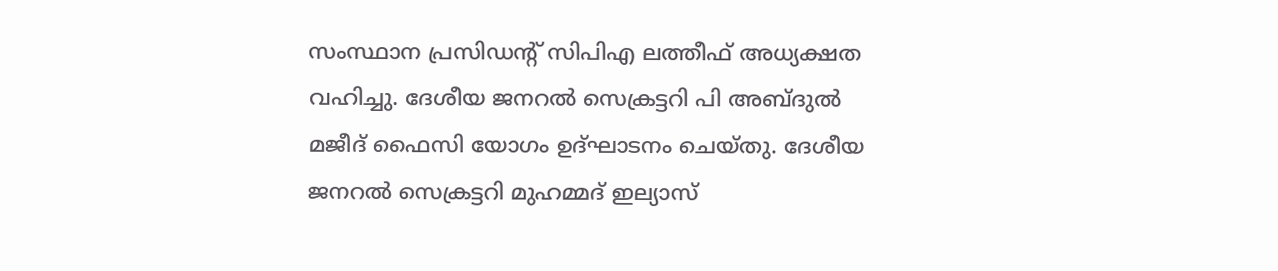സംസ്ഥാന പ്രസിഡൻ്റ് സിപിഎ ലത്തീഫ് അധ്യക്ഷത വഹിച്ചു. ദേശീയ ജനറൽ സെക്രട്ടറി പി അബ്ദുൽ മജീദ് ഫൈസി യോഗം ഉദ്ഘാടനം ചെയ്തു. ദേശീയ ജനറൽ സെക്രട്ടറി മുഹമ്മദ് ഇല്യാസ്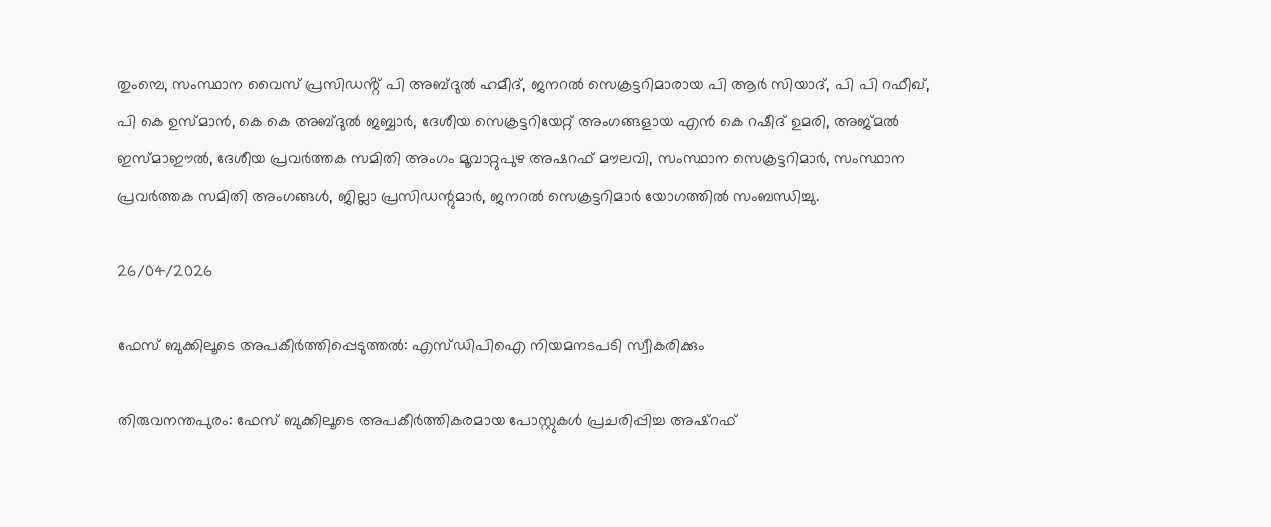തുംമ്പെ, സംസ്ഥാന വൈസ് പ്രസിഡൻ്റ് പി അബ്ദുൽ ഹമീദ്, ജനറൽ സെക്രട്ടറിമാരായ പി ആർ സിയാദ്, പി പി റഫീഖ്, പി കെ ഉസ്മാൻ, കെ കെ അബ്ദുൽ ജബ്ബാർ, ദേശീയ സെക്രട്ടറിയേറ്റ് അംഗങ്ങളായ എൻ കെ റഷീദ് ഉമരി, അജ്മൽ ഇസ്മാഈൽ, ദേശീയ പ്രവർത്തക സമിതി അംഗം മൂവാറ്റുപുഴ അഷറഫ് മൗലവി, സംസ്ഥാന സെക്രട്ടറിമാർ, സംസ്ഥാന പ്രവർത്തക സമിതി അംഗങ്ങൾ, ജില്ലാ പ്രസിഡന്റുമാർ, ജനറൽ സെക്രട്ടറിമാർ യോഗത്തിൽ സംബന്ധിച്ചു.

26/04/2026

ഫേസ് ബുക്കിലൂടെ അപകീര്‍ത്തിപ്പെടുത്തല്‍: എസ്ഡിപിഐ നിയമനടപടി സ്വീകരിക്കും

തിരുവനന്തപുരം: ഫേസ് ബുക്കിലൂടെ അപകീര്‍ത്തികരമായ പോസ്റ്റുകള്‍ പ്രചരിപ്പിച്ച അഷ്റഫ്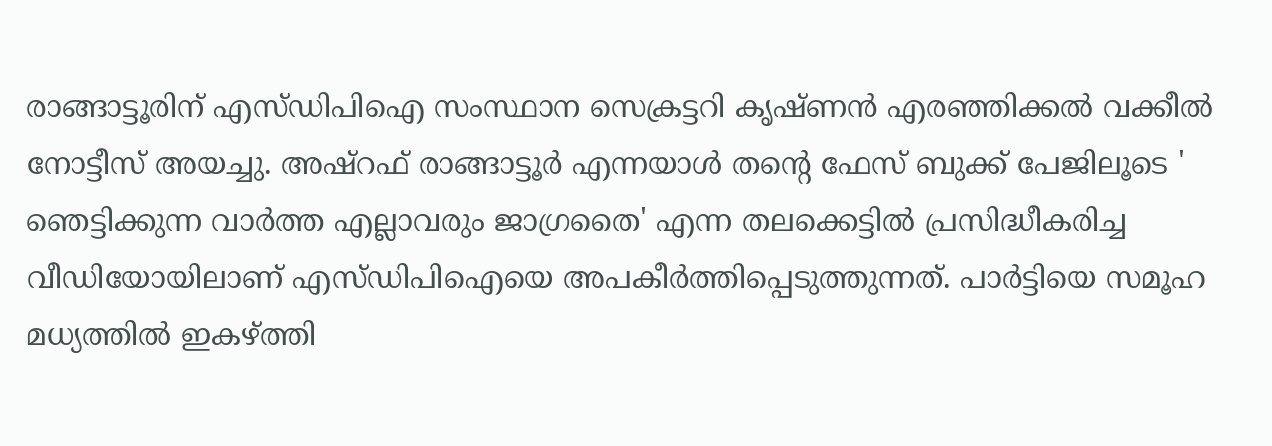രാങ്ങാട്ടൂരിന് എസ്ഡിപിഐ സംസ്ഥാന സെക്രട്ടറി കൃഷ്ണന്‍ എരഞ്ഞിക്കല്‍ വക്കീല്‍ നോട്ടീസ് അയച്ചു. അഷ്റഫ് രാങ്ങാട്ടൂര്‍ എന്നയാള്‍ തന്റെ ഫേസ് ബുക്ക് പേജിലൂടെ ' ഞെട്ടിക്കുന്ന വാര്‍ത്ത എല്ലാവരും ജാഗ്രതൈ' എന്ന തലക്കെട്ടില്‍ പ്രസിദ്ധീകരിച്ച വീഡിയോയിലാണ് എസ്ഡിപിഐയെ അപകീര്‍ത്തിപ്പെടുത്തുന്നത്. പാര്‍ട്ടിയെ സമൂഹ മധ്യത്തില്‍ ഇകഴ്ത്തി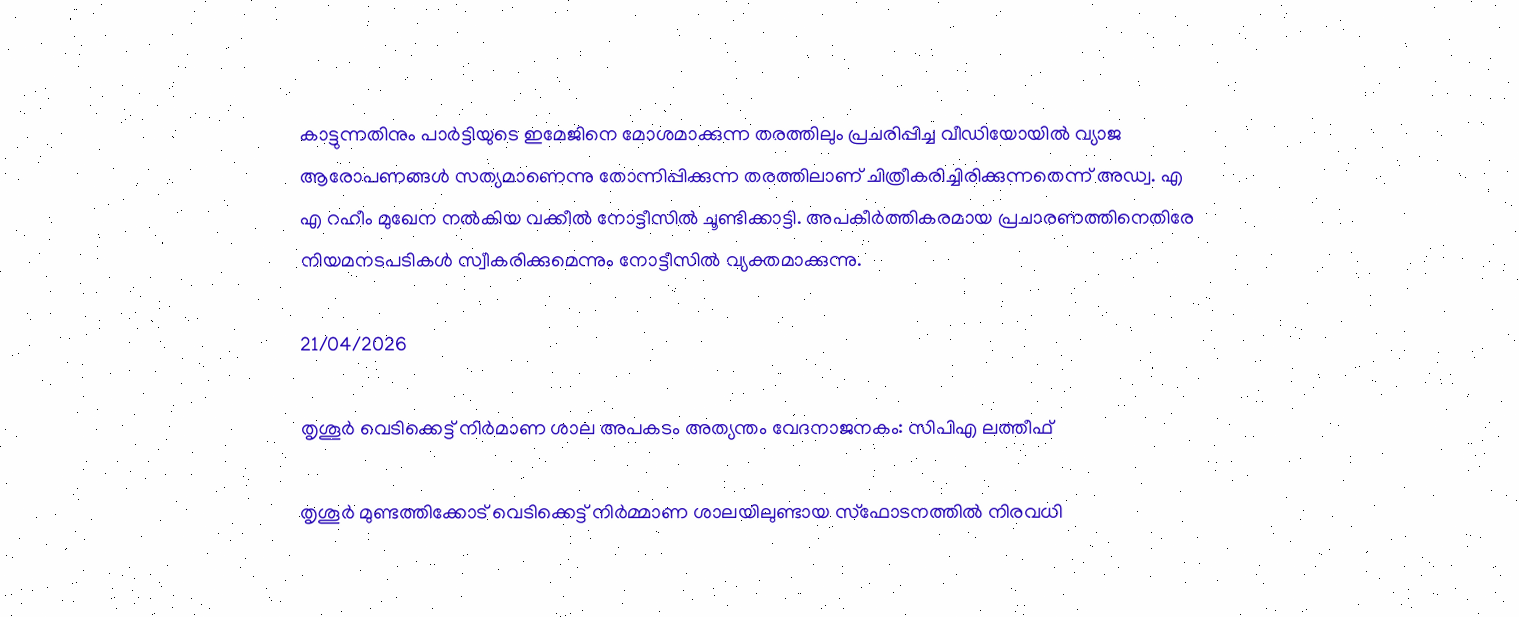കാട്ടുന്നതിനും പാര്‍ട്ടിയുടെ ഇമേജിനെ മോശമാക്കുന്ന തരത്തിലും പ്രചരിപ്പിച്ച വീഡിയോയില്‍ വ്യാജ ആരോപണങ്ങള്‍ സത്യമാണെന്നു തോന്നിപ്പിക്കുന്ന തരത്തിലാണ് ചിത്രീകരിച്ചിരിക്കുന്നതെന്ന് അഡ്വ. എ എ റഹീം മുഖേന നല്‍കിയ വക്കീല്‍ നോട്ടീസില്‍ ചൂണ്ടിക്കാട്ടി. അപകീര്‍ത്തികരമായ പ്രചാരണത്തിനെതിരേ നിയമനടപടികള്‍ സ്വീകരിക്കുമെന്നും നോട്ടീസില്‍ വ്യക്തമാക്കുന്നു.

21/04/2026

തൃശൂര്‍ വെടിക്കെട്ട് നിര്‍മാണ ശാല അപകടം അത്യന്തം വേദനാജനകം: സിപിഎ ലത്തീഫ്

തൃശൂര്‍ മുണ്ടത്തിക്കോട് വെടിക്കെട്ട് നിര്‍മ്മാണ ശാലയിലുണ്ടായ സ്‌ഫോടനത്തില്‍ നിരവധി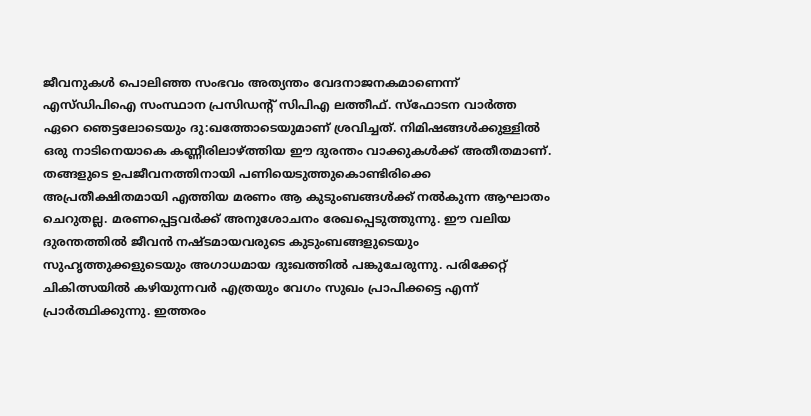ജീവനുകള്‍ പൊലിഞ്ഞ സംഭവം അത്യന്തം വേദനാജനകമാണെന്ന് എസ്ഡിപിഐ സംസ്ഥാന പ്രസിഡന്റ് സിപിഎ ലത്തീഫ്. സ്‌ഫോടന വാര്‍ത്ത ഏറെ ഞെട്ടലോടെയും ദു:ഖത്തോടെയുമാണ് ശ്രവിച്ചത്. നിമിഷങ്ങള്‍ക്കുള്ളില്‍ ഒരു നാടിനെയാകെ കണ്ണീരിലാഴ്ത്തിയ ഈ ദുരന്തം വാക്കുകള്‍ക്ക് അതീതമാണ്. തങ്ങളുടെ ഉപജീവനത്തിനായി പണിയെടുത്തുകൊണ്ടിരിക്കെ അപ്രതീക്ഷിതമായി എത്തിയ മരണം ആ കുടുംബങ്ങള്‍ക്ക് നല്‍കുന്ന ആഘാതം ചെറുതല്ല. മരണപ്പെട്ടവര്‍ക്ക് അനുശോചനം രേഖപ്പെടുത്തുന്നു. ഈ വലിയ ദുരന്തത്തില്‍ ജീവന്‍ നഷ്ടമായവരുടെ കുടുംബങ്ങളുടെയും സുഹൃത്തുക്കളുടെയും അഗാധമായ ദുഃഖത്തില്‍ പങ്കുചേരുന്നു. പരിക്കേറ്റ് ചികിത്സയില്‍ കഴിയുന്നവര്‍ എത്രയും വേഗം സുഖം പ്രാപിക്കട്ടെ എന്ന് പ്രാര്‍ത്ഥിക്കുന്നു. ഇത്തരം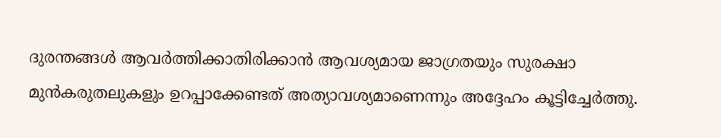ദുരന്തങ്ങള്‍ ആവര്‍ത്തിക്കാതിരിക്കാന്‍ ആവശ്യമായ ജാഗ്രതയും സുരക്ഷാ മുന്‍കരുതലുകളും ഉറപ്പാക്കേണ്ടത് അത്യാവശ്യമാണെന്നും അദ്ദേഹം കൂട്ടിച്ചേര്‍ത്തു.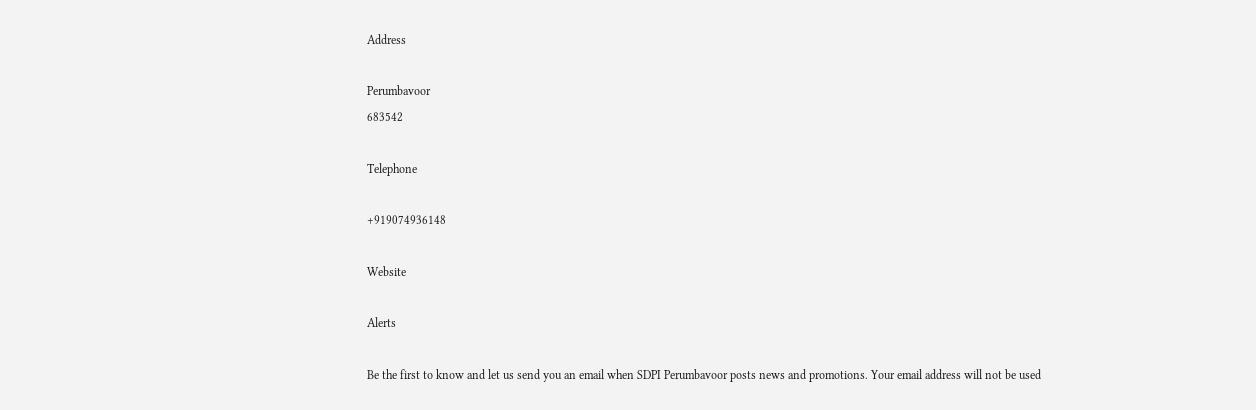Address

Perumbavoor
683542

Telephone

+919074936148

Website

Alerts

Be the first to know and let us send you an email when SDPI Perumbavoor posts news and promotions. Your email address will not be used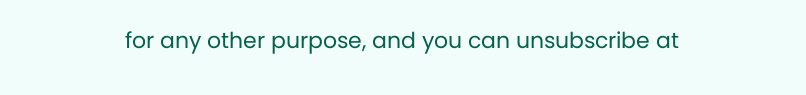for any other purpose, and you can unsubscribe at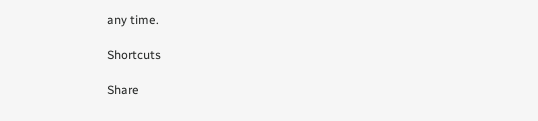any time.

Shortcuts

Share